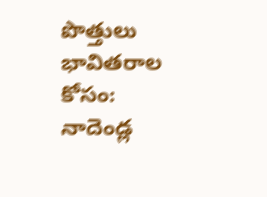పొత్తులు భావితరాల కోసం: నాదెండ్ల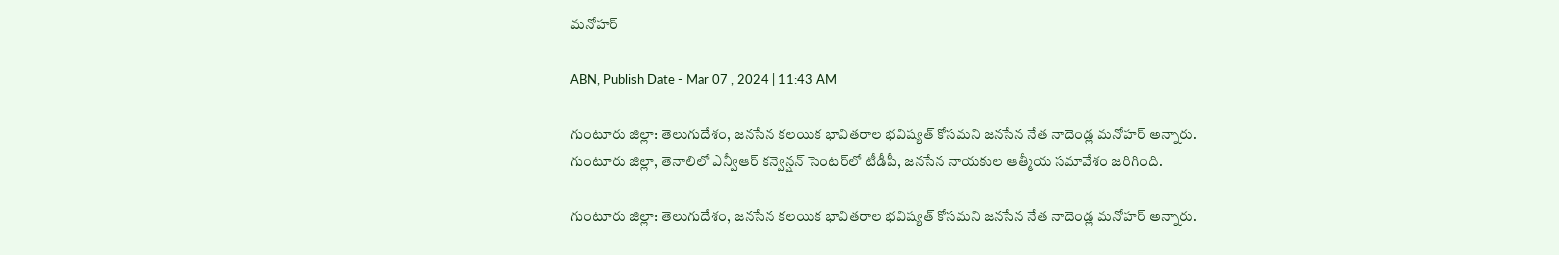మనోహర్

ABN, Publish Date - Mar 07 , 2024 | 11:43 AM

గుంటూరు జిల్లా: తెలుగుదేశం, జనసేన కలయిక భావితరాల భవిష్యత్ కోసమని జనసేన నేత నాదెండ్ల మనోహర్ అన్నారు. గుంటూరు జిల్లా, తెనాలిలో ఎన్వీఆర్ కన్వెన్షన్ సెంటర్‌లో టీడీపీ, జనసేన నాయకుల ఆత్మీయ సమావేశం జరిగింది.

గుంటూరు జిల్లా: తెలుగుదేశం, జనసేన కలయిక భావితరాల భవిష్యత్ కోసమని జనసేన నేత నాదెండ్ల మనోహర్ అన్నారు.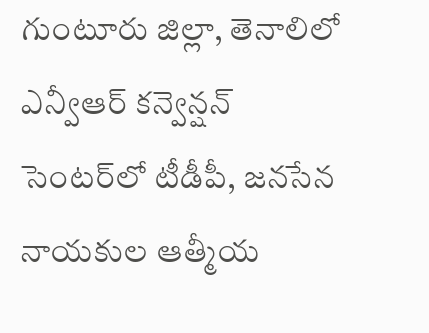గుంటూరు జిల్లా, తెనాలిలో ఎన్వీఆర్ కన్వెన్షన్ సెంటర్‌లో టీడీపీ, జనసేన నాయకుల ఆత్మీయ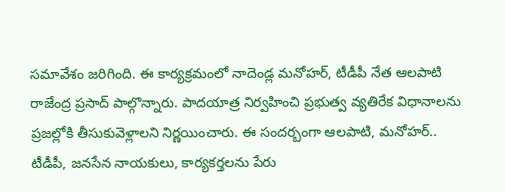సమావేశం జరిగింది. ఈ కార్యక్రమంలో నాదెండ్ల మనోహర్, టీడీపీ నేత ఆలపాటి రాజేంద్ర ప్రసాద్ పాల్గొన్నారు. పాదయాత్ర నిర్వహించి ప్రభుత్వ వ్యతిరేక విధానాలను ప్రజల్లోకి తీసుకువెళ్లాలని నిర్ణయించారు. ఈ సందర్బంగా ఆలపాటి, మనోహర్.. టీడీపీ, జనసేన నాయకులు, కార్యకర్తలను పేరు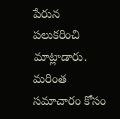పేరున పలుకరించి మాట్లాడారు. మరింత సమాచారం కోసం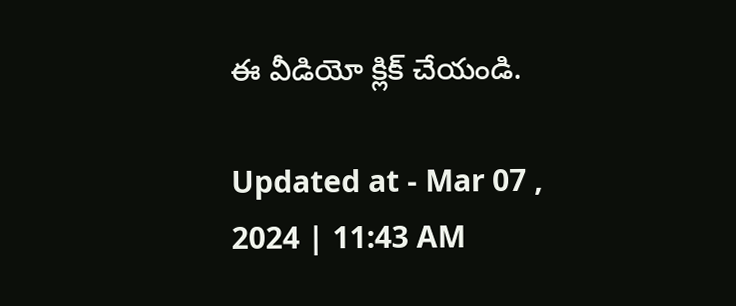ఈ వీడియో క్లిక్ చేయండి.

Updated at - Mar 07 , 2024 | 11:43 AM